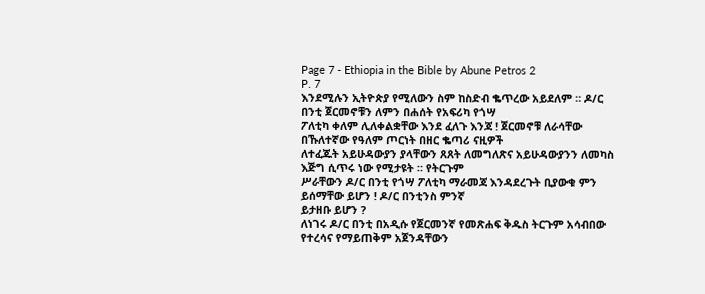Page 7 - Ethiopia in the Bible by Abune Petros 2
P. 7
እንደሚሉን ኢትዮጵያ የሚለውን ስም ከስድብ ቈጥረው አይደለም ። ዶ/ር በንቲ ጀርመኖቹን ለምን በሐሰት የአፍሪካ የጎሣ
ፖለቲካ ቀለም ሊለቀልቋቸው እንደ ፈለጉ እንጃ ! ጀርመኖቹ ለራሳቸው በኹለተኛው የዓለም ጦርነት በዘር ቈጣሪ ናዚዎች
ለተፈጁት አይሁዳውያን ያላቸውን ጸጸት ለመግለጽና አይሁዳውያንን ለመካስ እጅግ ሲጥሩ ነው የሚታዩት ። የትርጉም
ሥራቸውን ዶ/ር በንቲ የጎሣ ፖለቲካ ማራመጃ እንዳደረጉት ቢያውቁ ምን ይሰማቸው ይሆን ! ዶ/ር በንቲንስ ምንኛ
ይታዘቡ ይሆን ?
ለነገሩ ዶ/ር በንቲ በአዲሱ የጀርመንኛ የመጽሐፍ ቅዱስ ትርጉም አሳብበው የተረሳና የማይጠቅም አጀንዳቸውን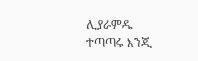ሊያራምዱ ተጣጣሩ እንጂ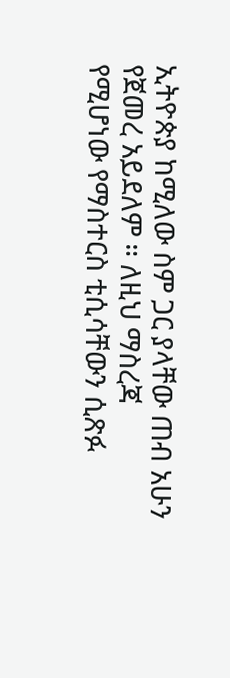ኢትዮጵያ ከሚለው ስም ጋር ያላቸው ጠብ አሁን የጀመረ አይደለም ። ለዚህ ማስረጃ
የሚሆነው የማስተርስ ቲሲሳቸውን ሲጽፉ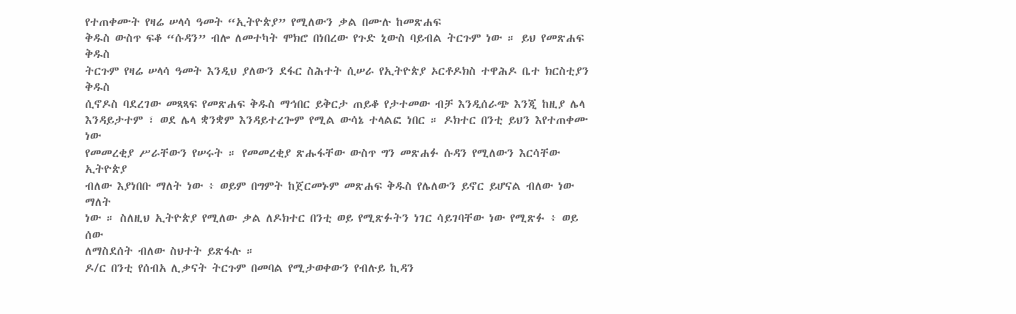የተጠቀሙት የዛሬ ሠላሳ ዓመት “ኢትዮጵያ” የሚለውን ቃል በሙሉ ከመጽሐፍ
ቅዱስ ውስጥ ፍቆ “ሱዳን” ብሎ ለመተካት ሞክሮ በነበረው የጉድ ኒውስ ባይብል ትርጉም ነው ። ይህ የመጽሐፍ ቅዱስ
ትርጉም የዛሬ ሠላሳ ዓመት እንዲህ ያለውን ደፋር ስሕተት ሲሠራ የኢትዮጵያ ኦርቶዶክስ ተዋሕዶ ቤተ ክርስቲያን ቅዱስ
ሲኖዶስ ባደረገው መጻጻፍ የመጽሐፍ ቅዱስ ማኅበር ይቅርታ ጠይቆ የታተመው ብቻ እንዲሰራጭ እንጂ ከዚያ ሌላ
እንዳይታተም ፣ ወደ ሌላ ቋንቋም እንዳይተረጐም የሚል ውሳኔ ተላልፎ ነበር ። ዶክተር በንቲ ይህን እየተጠቀሙ ነው
የመመረቂያ ሥራቸውን የሠሩት ። የመመረቂያ ጽሑፋቸው ውስጥ ግን መጽሐፉ ሱዳን የሚለውን እርሳቸው ኢትዮጵያ
ብለው እያነበቡ ማለት ነው ፥ ወይም በግምት ከጀርመኑም መጽሐፍ ቅዱስ የሌለውን ይኖር ይሆናል ብለው ነው ማለት
ነው ። ስለዚህ ኢትዮጵያ የሚለው ቃል ለዶክተር በንቲ ወይ የሚጽፉትን ነገር ሳይገባቸው ነው የሚጽፉ ፥ ወይ ሰው
ለማስደሰት ብለው ስህተት ይጽፋሉ ።
ዶ/ር በንቲ የሰብአ ሊቃናት ትርጉም በመባል የሚታወቀውን የብሉይ ኪዳን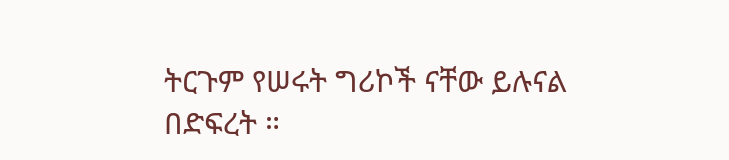ትርጉም የሠሩት ግሪኮች ናቸው ይሉናል
በድፍረት ።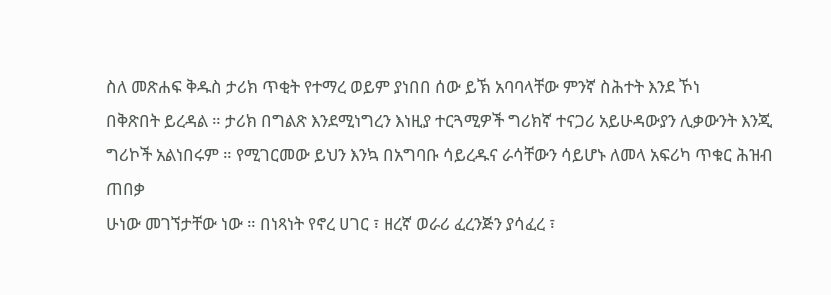ስለ መጽሐፍ ቅዱስ ታሪክ ጥቂት የተማረ ወይም ያነበበ ሰው ይኽ አባባላቸው ምንኛ ስሕተት እንደ ኾነ
በቅጽበት ይረዳል ። ታሪክ በግልጽ እንደሚነግረን እነዚያ ተርጓሚዎች ግሪክኛ ተናጋሪ አይሁዳውያን ሊቃውንት እንጂ
ግሪኮች አልነበሩም ። የሚገርመው ይህን እንኳ በአግባቡ ሳይረዱና ራሳቸውን ሳይሆኑ ለመላ አፍሪካ ጥቁር ሕዝብ ጠበቃ
ሁነው መገኘታቸው ነው ። በነጻነት የኖረ ሀገር ፣ ዘረኛ ወራሪ ፈረንጅን ያሳፈረ ፣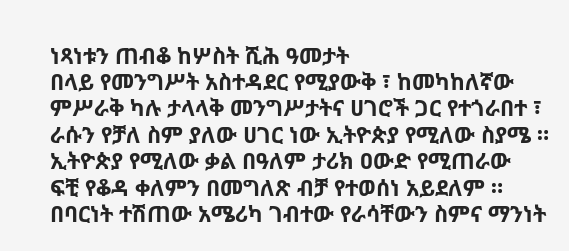ነጻነቱን ጠብቆ ከሦስት ሺሕ ዓመታት
በላይ የመንግሥት አስተዳደር የሚያውቅ ፣ ከመካከለኛው ምሥራቅ ካሉ ታላላቅ መንግሥታትና ሀገሮች ጋር የተጎራበተ ፣
ራሱን የቻለ ስም ያለው ሀገር ነው ኢትዮጵያ የሚለው ስያሜ ። ኢትዮጵያ የሚለው ቃል በዓለም ታሪክ ዐውድ የሚጠራው
ፍቺ የቆዳ ቀለምን በመግለጽ ብቻ የተወሰነ አይደለም ።
በባርነት ተሽጠው አሜሪካ ገብተው የራሳቸውን ስምና ማንነት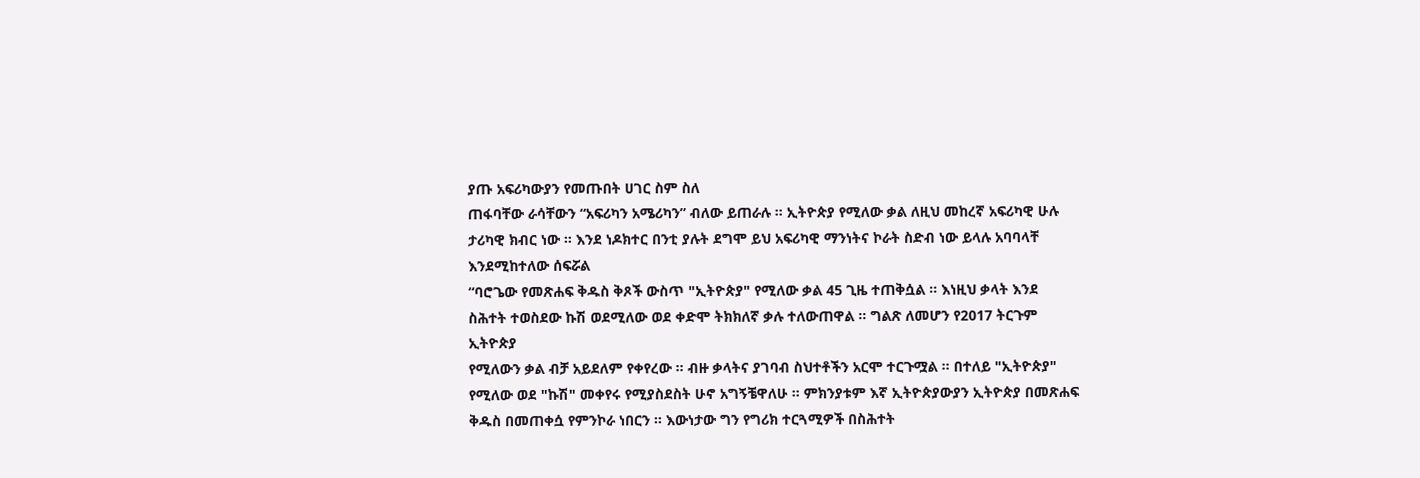ያጡ አፍሪካውያን የመጡበት ሀገር ስም ስለ
ጠፋባቸው ራሳቸውን “አፍሪካን አሜሪካን” ብለው ይጠራሉ ። ኢትዮጵያ የሚለው ቃል ለዚህ መከረኛ አፍሪካዊ ሁሉ
ታሪካዊ ክብር ነው ። እንደ ነዶክተር በንቲ ያሉት ደግሞ ይህ አፍሪካዊ ማንነትና ኮራት ስድብ ነው ይላሉ አባባላቸ
እንደሚከተለው ሰፍሯል
“ባሮጌው የመጽሐፍ ቅዱስ ቅጾች ውስጥ "ኢትዮጵያ" የሚለው ቃል 45 ጊዜ ተጠቅሷል ። እነዚህ ቃላት እንደ
ስሕተት ተወስደው ኩሽ ወደሚለው ወደ ቀድሞ ትክክለኛ ቃሉ ተለውጠዋል ። ግልጽ ለመሆን የ2017 ትርጉም ኢትዮጵያ
የሚለውን ቃል ብቻ አይደለም የቀየረው ። ብዙ ቃላትና ያገባብ ስህተቶችን አርሞ ተርጉሟል ። በተለይ "ኢትዮጵያ"
የሚለው ወደ "ኩሽ" መቀየሩ የሚያስደስት ሁኖ አግኝቼዋለሁ ። ምክንያቱም እኛ ኢትዮጵያውያን ኢትዮጵያ በመጽሐፍ
ቅዱስ በመጠቀሷ የምንኮራ ነበርን ። እውነታው ግን የግሪክ ተርጓሚዎች በስሕተት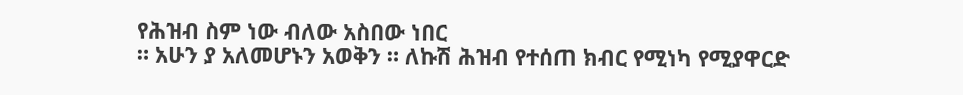የሕዝብ ስም ነው ብለው አስበው ነበር
። አሁን ያ አለመሆኑን አወቅን ። ለኩሽ ሕዝብ የተሰጠ ክብር የሚነካ የሚያዋርድ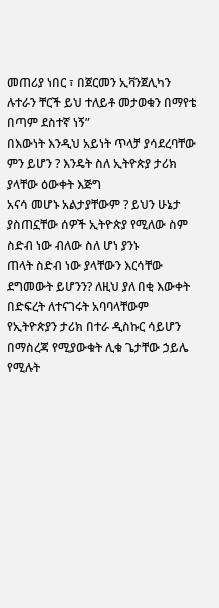መጠሪያ ነበር ፣ በጀርመን ኢቫንጀሊካን
ሉተራን ቸርች ይህ ተለይቶ መታወቁን በማየቴ በጣም ደስተኛ ነኝ”
በእውነት እንዲህ አይነት ጥላቻ ያሳደረባቸው ምን ይሆን ? እንዴት ስለ ኢትዮጵያ ታሪክ ያላቸው ዕውቀት እጅግ
አናሳ መሆኑ አልታያቸውም ? ይህን ሁኔታ ያስጠኗቸው ሰዎች ኢትዮጵያ የሚለው ስም ስድብ ነው ብለው ስለ ሆነ ያንኑ
ጠላት ስድብ ነው ያላቸውን እርሳቸው ደግመውት ይሆንን? ለዚህ ያለ በቂ እውቀት በድፍረት ለተናገሩት አባባላቸውም
የኢትዮጵያን ታሪክ በተራ ዲስኩር ሳይሆን በማስረጃ የሚያውቁት ሊቁ ጌታቸው ኃይሌ የሚሉት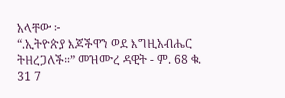አላቸው ፦
“.ኢትዮጵያ እጆችዋን ወደ እግዚአብሔር ትዘረጋለች።” መዝሙረ ዳዊት - ም. 68 ቁ. 31 7